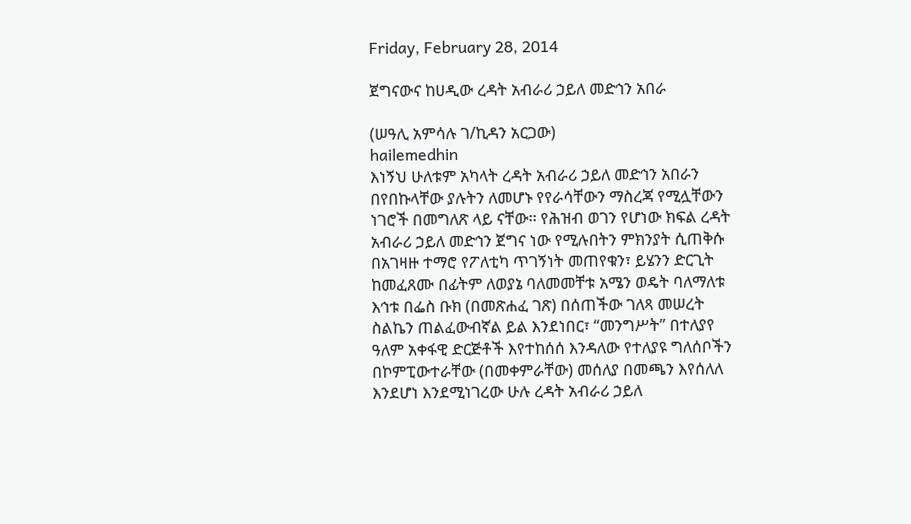Friday, February 28, 2014

ጀግናውና ከሀዲው ረዳት አብራሪ ኃይለ መድኅን አበራ

(ሠዓሊ አምሳሉ ገ/ኪዳን አርጋው)
hailemedhin
እነኝህ ሁለቱም አካላት ረዳት አብራሪ ኃይለ መድኅን አበራን በየበኩላቸው ያሉትን ለመሆኑ የየራሳቸውን ማስረጃ የሚሏቸውን ነገሮች በመግለጽ ላይ ናቸው፡፡ የሕዝብ ወገን የሆነው ክፍል ረዳት አብራሪ ኃይለ መድኅን ጀግና ነው የሚሉበትን ምክንያት ሲጠቅሱ በአገዛዙ ተማሮ የፖለቲካ ጥገኝነት መጠየቁን፣ ይሄንን ድርጊት ከመፈጸሙ በፊትም ለወያኔ ባለመመቸቱ አሜን ወዴት ባለማለቱ እኅቱ በፌስ ቡክ (በመጽሐፈ ገጽ) በሰጠችው ገለጻ መሠረት ስልኬን ጠልፈውብኛል ይል እንደነበር፣ “መንግሥት” በተለያየ ዓለም አቀፋዊ ድርጅቶች እየተከሰሰ እንዳለው የተለያዩ ግለሰቦችን በኮምፒውተራቸው (በመቀምራቸው) መሰለያ በመጫን እየሰለለ እንደሆነ እንደሚነገረው ሁሉ ረዳት አብራሪ ኃይለ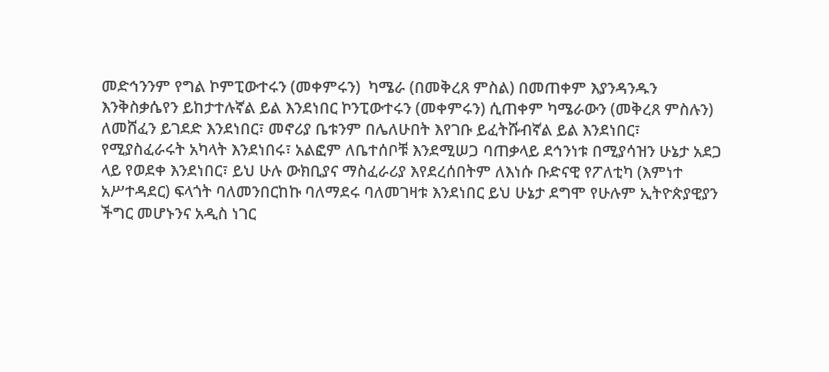መድኅንንም የግል ኮምፒውተሩን (መቀምሩን)  ካሜራ (በመቅረጸ ምስል) በመጠቀም እያንዳንዱን እንቅስቃሴየን ይከታተሉኛል ይል እንደነበር ኮንፒውተሩን (መቀምሩን) ሲጠቀም ካሜራውን (መቅረጸ ምስሉን) ለመሸፈን ይገደድ እንደነበር፣ መኖሪያ ቤቱንም በሌለሁበት እየገቡ ይፈትሹብኛል ይል እንደነበር፣ የሚያስፈራሩት አካላት እንደነበሩ፣ አልፎም ለቤተሰቦቹ እንደሚሠጋ ባጠቃላይ ደኅንነቱ በሚያሳዝን ሁኔታ አደጋ ላይ የወደቀ እንደነበር፣ ይህ ሁሉ ውክቢያና ማስፈራሪያ እየደረሰበትም ለእነሱ ቡድናዊ የፖለቲካ (እምነተ አሥተዳደር) ፍላጎት ባለመንበርከኩ ባለማደሩ ባለመገዛቱ እንደነበር ይህ ሁኔታ ደግሞ የሁሉም ኢትዮጵያዊያን ችግር መሆኑንና አዲስ ነገር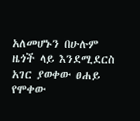አለመሆኑን በሁሉም ዜጎች ላይ እንደሚደርስ አገር ያወቀው ፀሐይ የሞቀው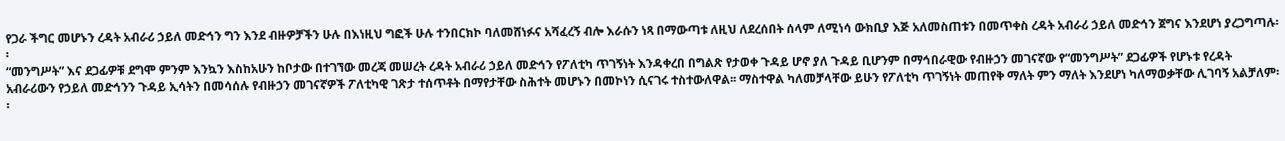የጋራ ችግር መሆኑን ረዳት አብራሪ ኃይለ መድኅን ግን እንደ ብዙዎቻችን ሁሉ በእነዚህ ግፎች ሁሉ ተንበርክኮ ባለመሸነፉና አሻፈረኝ ብሎ እራሱን ነጻ በማውጣቱ ለዚህ ለደረሰበት ሰላም ለሚነሳ ውክቢያ እጅ አለመስጠቱን በመጥቀስ ረዳት አብራሪ ኃይለ መድኅን ጀግና እንደሆነ ያረጋግጣሉ፡፡
“መንግሥት” እና ደጋፊዎቹ ደግሞ ምንም እንኳን እስከአሁን ከቦታው በተገኘው መረጃ መሠረት ረዳት አብራሪ ኃይለ መድኅን የፖለቲካ ጥገኝነት እንዳቀረበ በግልጽ የታወቀ ጉዳይ ሆኖ ያለ ጉዳይ ቢሆንም በማኅበራዊው የብዙኃን መገናኛው የ“መንግሥት” ደጋፊዎች የሆኑቱ የረዳት አብራሪውን የኃይለ መድኅንን ጉዳይ ኢሳትን በመሳሰሉ የብዙኃን መገናኛዎች ፖለቲካዊ ገጽታ ተሰጥቶት በማየታቸው ስሕተት መሆኑን በመኮነን ሲናገሩ ተስተውለዋል፡፡ ማስተዋል ካለመቻላቸው ይሁን የፖለቲካ ጥገኝነት መጠየቅ ማለት ምን ማለት እንደሆነ ካለማወቃቸው ሊገባኝ አልቻለም፡፡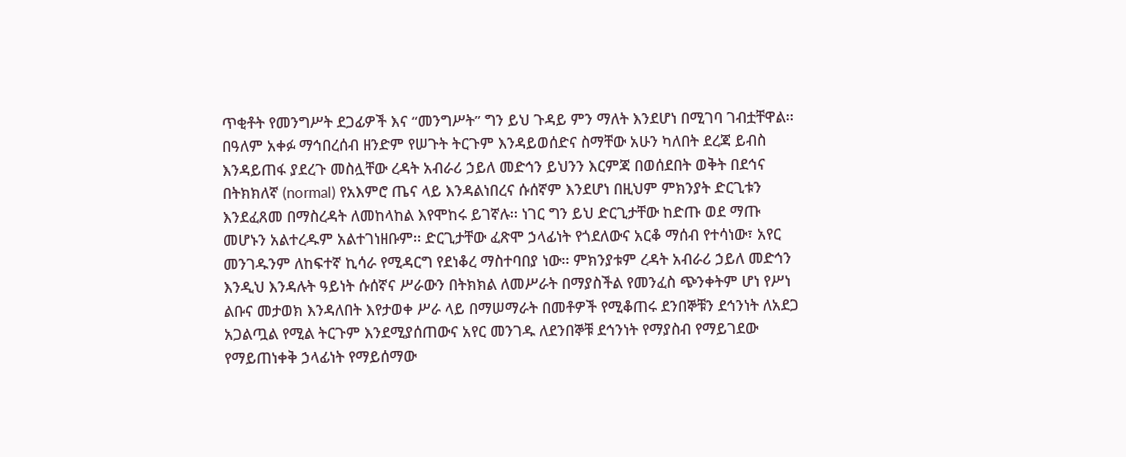ጥቂቶት የመንግሥት ደጋፊዎች እና “መንግሥት” ግን ይህ ጉዳይ ምን ማለት እንደሆነ በሚገባ ገብቷቸዋል፡፡ በዓለም አቀፉ ማኅበረሰብ ዘንድም የሠጉት ትርጉም እንዳይወሰድና ስማቸው አሁን ካለበት ደረጃ ይብስ እንዳይጠፋ ያደረጉ መስሏቸው ረዳት አብራሪ ኃይለ መድኅን ይህንን እርምጃ በወሰደበት ወቅት በደኅና በትክክለኛ (normal) የአእምሮ ጤና ላይ እንዳልነበረና ሱሰኛም እንደሆነ በዚህም ምክንያት ድርጊቱን እንደፈጸመ በማስረዳት ለመከላከል እየሞከሩ ይገኛሉ፡፡ ነገር ግን ይህ ድርጊታቸው ከድጡ ወደ ማጡ መሆኑን አልተረዱም አልተገነዘቡም፡፡ ድርጊታቸው ፈጽሞ ኃላፊነት የጎደለውና አርቆ ማሰብ የተሳነው፣ አየር መንገዱንም ለከፍተኛ ኪሳራ የሚዳርግ የደነቆረ ማስተባበያ ነው፡፡ ምክንያቱም ረዳት አብራሪ ኃይለ መድኅን እንዲህ እንዳሉት ዓይነት ሱሰኛና ሥራውን በትክክል ለመሥራት በማያስችል የመንፈስ ጭንቀትም ሆነ የሥነ ልቡና መታወክ እንዳለበት እየታወቀ ሥራ ላይ በማሠማራት በመቶዎች የሚቆጠሩ ደንበኞቹን ደኅንነት ለአደጋ አጋልጧል የሚል ትርጉም እንደሚያሰጠውና አየር መንገዱ ለደንበኞቹ ደኅንነት የማያስብ የማይገደው የማይጠነቀቅ ኃላፊነት የማይሰማው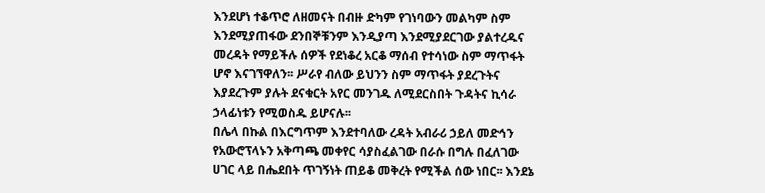እንደሆነ ተቆጥሮ ለዘመናት በብዙ ድካም የገነባውን መልካም ስም እንደሚያጠፋው ደንበኞቹንም እንዲያጣ እንደሚያደርገው ያልተረዱና መረዳት የማይችሉ ሰዎች የደነቆረ አርቆ ማሰብ የተሳነው ስም ማጥፋት ሆኖ እናገኘዋለን፡፡ ሥራየ ብለው ይህንን ስም ማጥፋት ያደረጉትና እያደረጉም ያሉት ደናቁርት አየር መንገዱ ለሚደርስበት ጉዳትና ኪሳራ ኃላፊነቱን የሚወስዱ ይሆናሉ፡፡
በሌላ በኩል በእርግጥም እንደተባለው ረዳት አብራሪ ኃይለ መድኅን የአውሮፕላኑን አቅጣጫ መቀየር ሳያስፈልገው በራሱ በግሉ በፈለገው ሀገር ላይ በሔደበት ጥገኝነት ጠይቆ መቅረት የሚችል ሰው ነበር፡፡ እንደኔ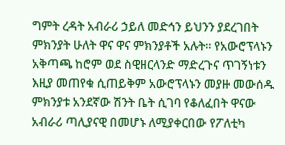ግምት ረዳት አብራሪ ኃይለ መድኅን ይህንን ያደረገበት ምክንያት ሁለት ዋና ዋና ምክንያቶች አሉት፡፡ የአውሮፕላኑን አቅጣጫ ከሮም ወደ ስዊዘርላንድ ማድረጉና ጥገኝነቱን እዚያ መጠየቁ ሲጠይቅም አውሮፕላኑን መያዙ መውሰዱ ምክንያቱ አንደኛው ሽንት ቤት ሲገባ የቆለፈበት ዋናው አብራሪ ጣሊያናዊ በመሆኑ ለሚያቀርበው የፖለቲካ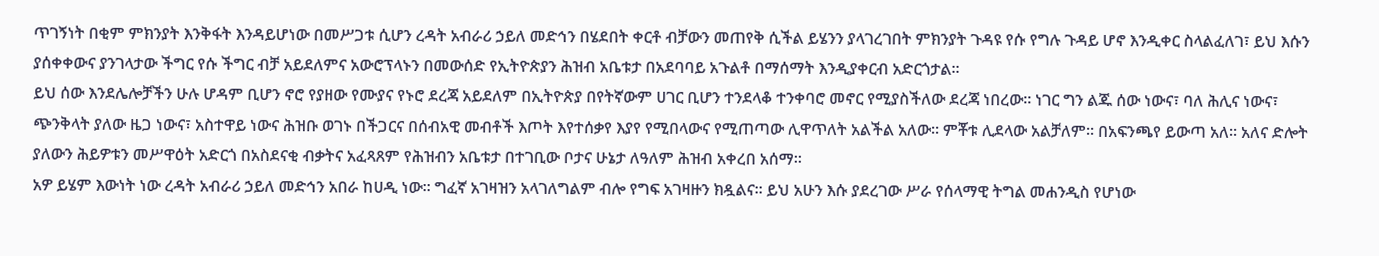ጥገኝነት በቂም ምክንያት እንቅፋት እንዳይሆነው በመሥጋቱ ሲሆን ረዳት አብራሪ ኃይለ መድኅን በሄደበት ቀርቶ ብቻውን መጠየቅ ሲችል ይሄንን ያላገረገበት ምክንያት ጉዳዩ የሱ የግሉ ጉዳይ ሆኖ እንዲቀር ስላልፈለገ፣ ይህ እሱን ያሰቀቀውና ያንገላታው ችግር የሱ ችግር ብቻ አይደለምና አውሮፕላኑን በመውሰድ የኢትዮጵያን ሕዝብ አቤቱታ በአደባባይ አጉልቶ በማሰማት እንዲያቀርብ አድርጎታል፡፡
ይህ ሰው እንደሌሎቻችን ሁሉ ሆዳም ቢሆን ኖሮ የያዘው የሙያና የኑሮ ደረጃ አይደለም በኢትዮጵያ በየትኛውም ሀገር ቢሆን ተንደላቆ ተንቀባሮ መኖር የሚያስችለው ደረጃ ነበረው፡፡ ነገር ግን ልጁ ሰው ነውና፣ ባለ ሕሊና ነውና፣ ጭንቅላት ያለው ዜጋ ነውና፣ አስተዋይ ነውና ሕዝቡ ወገኑ በችጋርና በሰብአዊ መብቶች እጦት እየተሰቃየ እያየ የሚበላውና የሚጠጣው ሊዋጥለት አልችል አለው፡፡ ምቾቱ ሊደላው አልቻለም፡፡ በአፍንጫየ ይውጣ አለ፡፡ አለና ድሎት ያለውን ሕይዎቱን መሥዋዕት አድርጎ በአስደናቂ ብቃትና አፈጻጸም የሕዝብን አቤቱታ በተገቢው ቦታና ሁኔታ ለዓለም ሕዝብ አቀረበ አሰማ፡፡
አዎ ይሄም እውነት ነው ረዳት አብራሪ ኃይለ መድኅን አበራ ከሀዲ ነው፡፡ ግፈኛ አገዛዝን አላገለግልም ብሎ የግፍ አገዛዙን ክዷልና፡፡ ይህ አሁን እሱ ያደረገው ሥራ የሰላማዊ ትግል መሐንዲስ የሆነው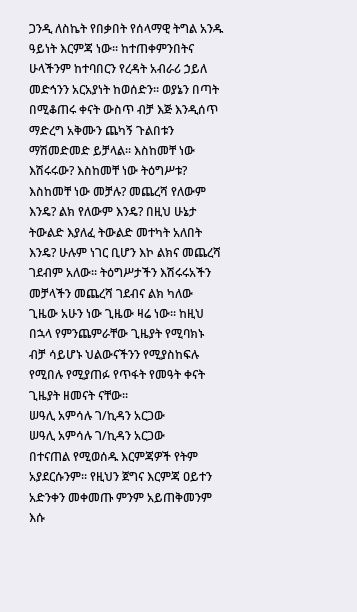ጋንዲ ለስኬት የበቃበት የሰላማዊ ትግል አንዱ ዓይነት እርምጃ ነው፡፡ ከተጠቀምንበትና ሁላችንም ከተባበርን የረዳት አብራሪ ኃይለ መድኅንን አርአያነት ከወሰድን፡፡ ወያኔን በጣት በሚቆጠሩ ቀናት ውስጥ ብቻ እጅ እንዲሰጥ ማድረግ አቅሙን ጨካኝ ጉልበቱን ማሽመድመድ ይቻላል፡፡ እስከመቸ ነው እሽሩሩው? እስከመቸ ነው ትዕግሥቱ? እስከመቸ ነው መቻሉ? መጨረሻ የለውም እንዴ? ልክ የለውም እንዴ? በዚህ ሁኔታ ትውልድ እያለፈ ትውልድ መተካት አለበት እንዴ? ሁሉም ነገር ቢሆን እኮ ልክና መጨረሻ ገደብም አለው፡፡ ትዕግሥታችን እሽሩሩአችን መቻላችን መጨረሻ ገደብና ልክ ካለው ጊዜው አሁን ነው ጊዜው ዛሬ ነው፡፡ ከዚህ በኋላ የምንጨምራቸው ጊዜያት የሚባክኑ ብቻ ሳይሆኑ ህልውናችንን የሚያስከፍሉ የሚበሉ የሚያጠፉ የጥፋት የመዓት ቀናት ጊዜያት ዘመናት ናቸው፡፡
ሠዓሊ አምሳሉ ገ/ኪዳን አርጋው
ሠዓሊ አምሳሉ ገ/ኪዳን አርጋው
በተናጠል የሚወሰዱ እርምጃዎች የትም አያደርሱንም፡፡ የዚህን ጀግና እርምጃ ዐይተን አድንቀን መቀመጡ ምንም አይጠቅመንም እሱ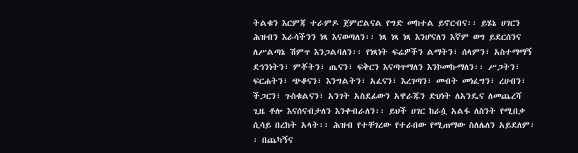ትልቁን እርምጃ ተራምዶ ጀምሮልናል የግድ መከተል ይኖርብና፡፡ ይሄኔ ሀገርን ሕዝብን እራሳችንን ነጻ እናወጣለን፡፡ ነጻ ነጻ ነጻ እንሆናለን እኛም ወግ ይደርሰንና ለሥልጣኔ ሽምጥ እንጋልባለን፡፡ የነጻነት ፍሬዎችን ልማትን፣ ሰላምን፣ አስተማማኝ ደኅንነትን፣ ምቾትን፣ ጤናን፣ ፍቅርን እናጣጥማለን እንኮመኩማለን፡፡ ሥጋትን፣ ፍርሐትን፣ ጭቆናን፣ እንግልትን፣ አፈናን፣ እረገጣን፣ መብት መነፈግን፣ ረሀብን፣ ችጋርን፣ ጉስቁልናን፣ አንገት አስደፊውን አዋራጁን ድህነት ለአንዴና ለመጨረሻ ጊዜ ቶሎ እናሰናብታለን እንቀብራለን፡፡ ይህች ሀገር ከራሷ አልፋ ለስንት የሚበቃ ሲሳይ በረከት አላት፡፡ ሕዝብ የተቸገረው የተራበው የሚጠማው ስለሌለን አይደለም፡፡ በጨካኝና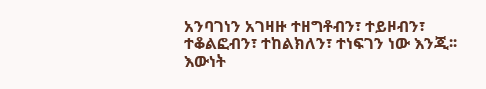አንባገነን አገዛዙ ተዘግቶብን፣ ተይዞብን፣ ተቆልፎብን፣ ተከልክለን፣ ተነፍገን ነው እንጂ፡፡ እውነት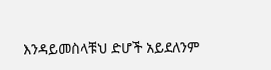እንዳይመስላቹህ ድሆች አይደለንም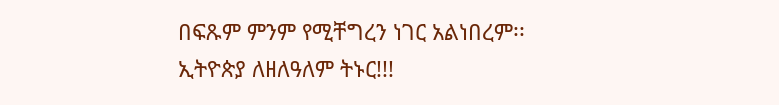በፍጹም ምንም የሚቸግረን ነገር አልነበረም፡፡
ኢትዮጵያ ለዘለዓለም ትኑር!!!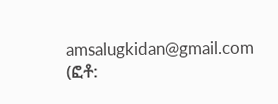amsalugkidan@gmail.com (ፎቶ: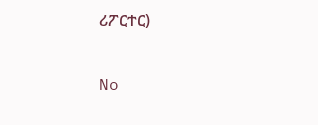ሪፖርተር)

No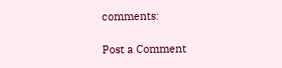comments:

Post a Comment